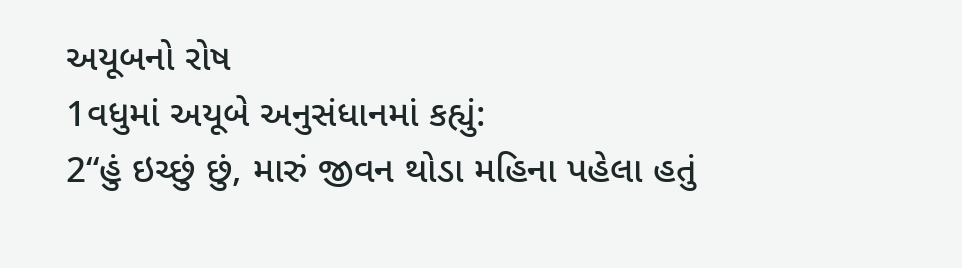અયૂબનો રોષ
1વધુમાં અયૂબે અનુસંધાનમાં કહ્યું:
2“હું ઇચ્છું છું, મારું જીવન થોડા મહિના પહેલા હતું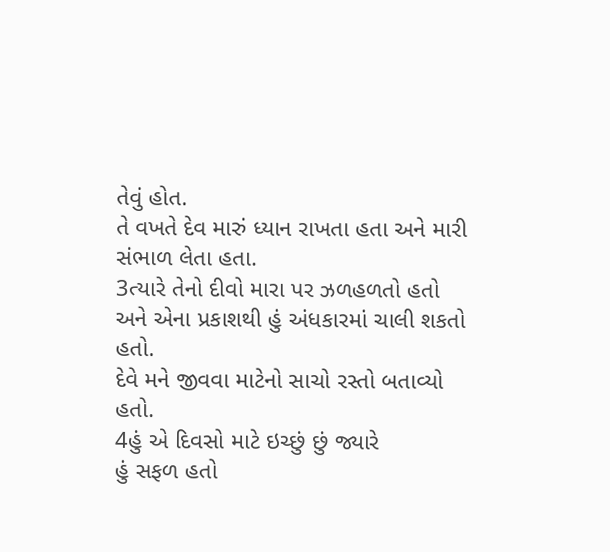તેવું હોત.
તે વખતે દેવ મારું ધ્યાન રાખતા હતા અને મારી સંભાળ લેતા હતા.
3ત્યારે તેનો દીવો મારા પર ઝળહળતો હતો અને એના પ્રકાશથી હું અંધકારમાં ચાલી શકતો હતો.
દેવે મને જીવવા માટેનો સાચો રસ્તો બતાવ્યો હતો.
4હું એ દિવસો માટે ઇચ્છું છું જ્યારે
હું સફળ હતો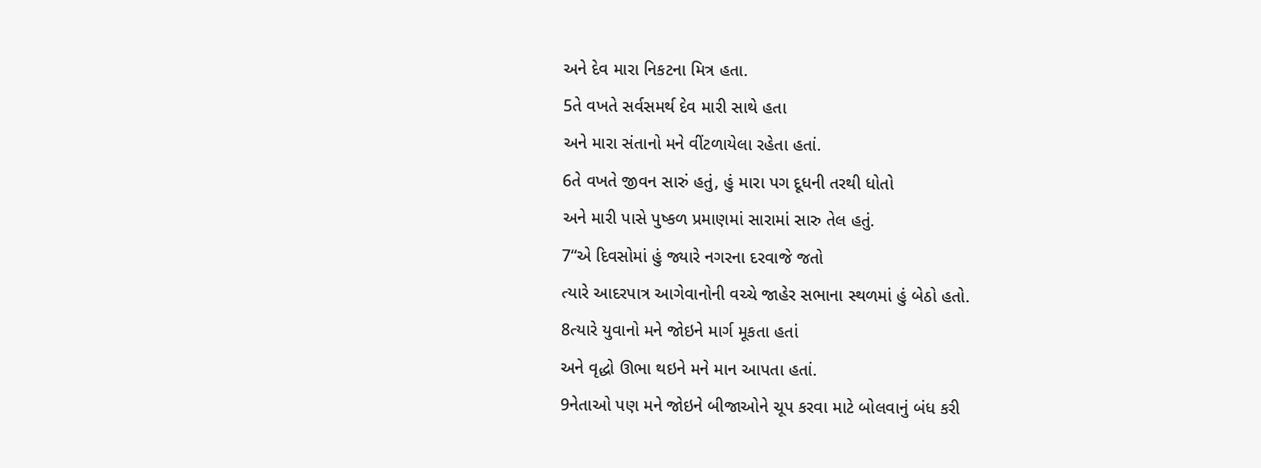અને દેવ મારા નિકટના મિત્ર હતા.
5તે વખતે સર્વસમર્થ દેવ મારી સાથે હતા
અને મારા સંતાનો મને વીંટળાયેલા રહેતા હતાં.
6તે વખતે જીવન સારું હતું, હું મારા પગ દૂધની તરથી ધોતો
અને મારી પાસે પુષ્કળ પ્રમાણમાં સારામાં સારુ તેલ હતું.
7“એ દિવસોમાં હું જ્યારે નગરના દરવાજે જતો
ત્યારે આદરપાત્ર આગેવાનોની વચ્ચે જાહેર સભાના સ્થળમાં હું બેઠો હતો.
8ત્યારે યુવાનો મને જોઇને માર્ગ મૂકતા હતાં
અને વૃદ્ધો ઊભા થઇને મને માન આપતા હતાં.
9નેતાઓ પણ મને જોઇને બીજાઓને ચૂપ કરવા માટે બોલવાનું બંધ કરી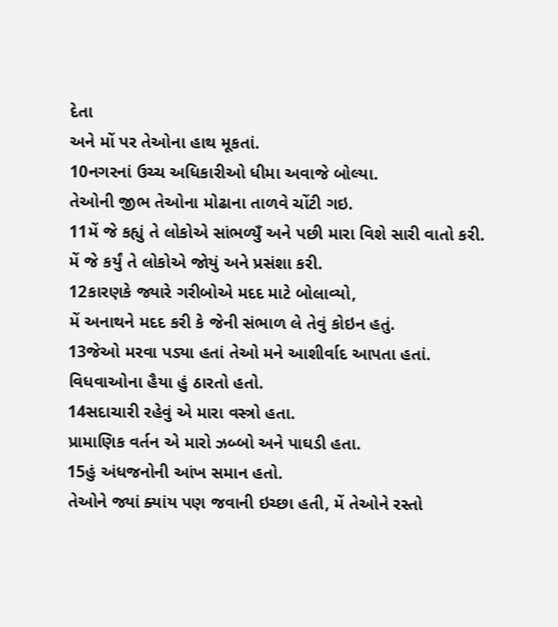દેતા
અને મોં પર તેઓના હાથ મૂકતાં.
10નગરનાં ઉચ્ચ અધિકારીઓ ધીમા અવાજે બોલ્યા.
તેઓની જીભ તેઓના મોઢાના તાળવે ચોંટી ગઇ.
11મેં જે કહ્યું તે લોકોએ સાંભળ્યુઁ અને પછી મારા વિશે સારી વાતો કરી.
મેં જે કર્યું તે લોકોએ જોયું અને પ્રસંશા કરી.
12કારણકે જ્યારે ગરીબોએ મદદ માટે બોલાવ્યો,
મેં અનાથને મદદ કરી કે જેની સંભાળ લે તેવું કોઇન હતું.
13જેઓ મરવા પડ્યા હતાં તેઓ મને આશીર્વાદ આપતા હતાં.
વિધવાઓના હૈયા હું ઠારતો હતો.
14સદાચારી રહેવું એ મારા વસ્ત્રો હતા.
પ્રામાણિક વર્તન એ મારો ઝબ્બો અને પાઘડી હતા.
15હું અંધજનોની આંખ સમાન હતો.
તેઓને જ્યાં ક્યાંય પણ જવાની ઇચ્છા હતી, મેં તેઓને રસ્તો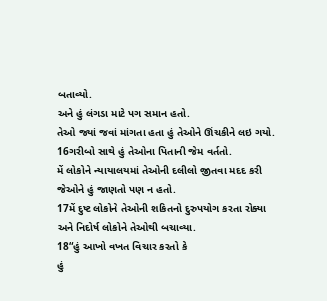બતાવ્યો.
અને હું લંગડા માટે પગ સમાન હતો.
તેઓ જ્યાં જવાં માંગતા હતા હું તેઓને ઊંચકીને લઇ ગયો.
16ગરીબો સાથે હું તેઓના પિતાની જેમ વર્તતો.
મેં લોકોને ન્યાયાલયમાં તેઓની દલીલો જીતવા મદદ કરી જેઓને હું જાણતો પણ ન હતો.
17મેં દુષ્ટ લોકોને તેઓની શકિતનો દુરુપયોગ કરતા રોક્યા
અને નિદોર્ષ લોકોને તેઓથી બચાવ્યા.
18“હું આખો વખત વિચાર કરતો કે
હું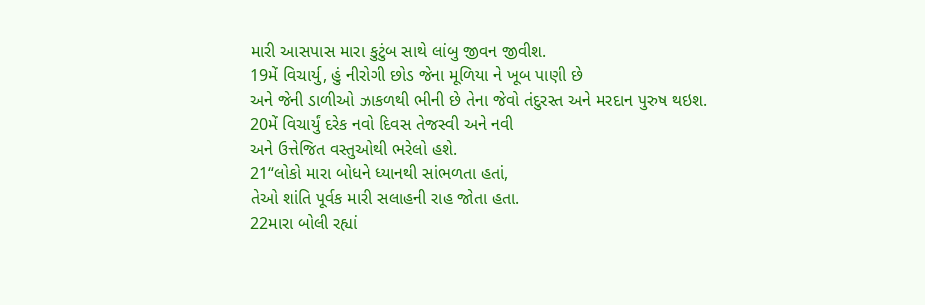મારી આસપાસ મારા કુટુંબ સાથે લાંબુ જીવન જીવીશ.
19મેં વિચાર્યુ, હું નીરોગી છોડ જેના મૂળિયા ને ખૂબ પાણી છે
અને જેની ડાળીઓ ઝાકળથી ભીની છે તેના જેવો તંદુરસ્ત અને મરદાન પુરુષ થઇશ.
20મેં વિચાર્યું દરેક નવો દિવસ તેજસ્વી અને નવી
અને ઉત્તેજિત વસ્તુઓથી ભરેલો હશે.
21“લોકો મારા બોધને ધ્યાનથી સાંભળતા હતાં,
તેઓ શાંતિ પૂર્વક મારી સલાહની રાહ જોતા હતા.
22મારા બોલી રહ્યાં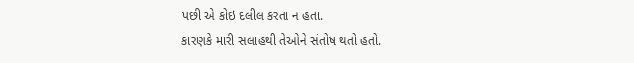પછી એ કોઇ દલીલ કરતા ન હતા.
કારણકે મારી સલાહથી તેઓને સંતોષ થતો હતો.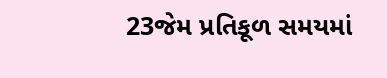23જેમ પ્રતિકૂળ સમયમાં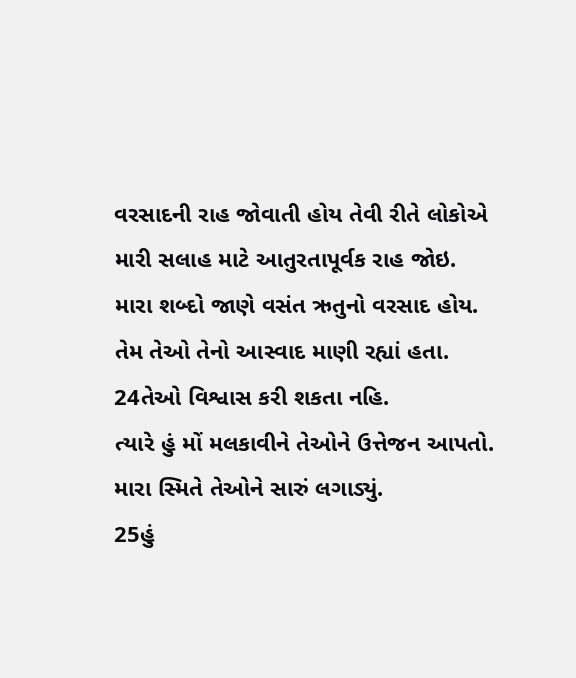વરસાદની રાહ જોવાતી હોય તેવી રીતે લોકોએ
મારી સલાહ માટે આતુરતાપૂર્વક રાહ જોઇ.
મારા શબ્દો જાણે વસંત ઋતુનો વરસાદ હોય.
તેમ તેઓ તેનો આસ્વાદ માણી રહ્યાં હતા.
24તેઓ વિશ્વાસ કરી શકતા નહિ.
ત્યારે હું મોં મલકાવીને તેઓને ઉત્તેજન આપતો.
મારા સ્મિતે તેઓને સારું લગાડ્યું.
25હું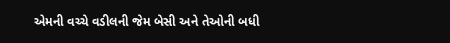એમની વચ્ચે વડીલની જેમ બેસી અને તેઓની બધી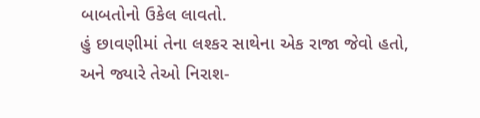બાબતોનો ઉકેલ લાવતો.
હું છાવણીમાં તેના લશ્કર સાથેના એક રાજા જેવો હતો,
અને જ્યારે તેઓ નિરાશ-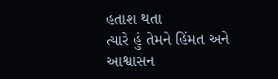હતાશ થતા
ત્યારે હું તેમને હિંમત અને આશ્વાસન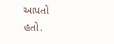આપતો હતો.